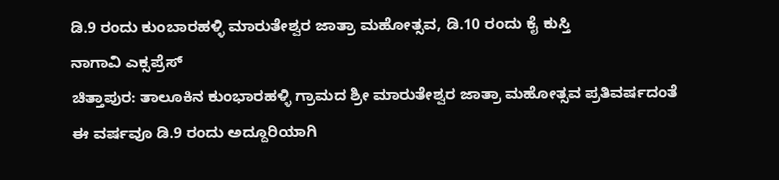ಡಿ.9 ರಂದು ಕುಂಬಾರಹಳ್ಳಿ ಮಾರುತೇಶ್ವರ ಜಾತ್ರಾ ಮಹೋತ್ಸವ, ಡಿ.10 ರಂದು ಕೈ ಕುಸ್ತಿ
ನಾಗಾವಿ ಎಕ್ಸಪ್ರೆಸ್
ಚಿತ್ತಾಪುರ: ತಾಲೂಕಿನ ಕುಂಭಾರಹಳ್ಳಿ ಗ್ರಾಮದ ಶ್ರೀ ಮಾರುತೇಶ್ವರ ಜಾತ್ರಾ ಮಹೋತ್ಸವ ಪ್ರತಿವರ್ಷದಂತೆ ಈ ವರ್ಷವೂ ಡಿ.9 ರಂದು ಅದ್ದೂರಿಯಾಗಿ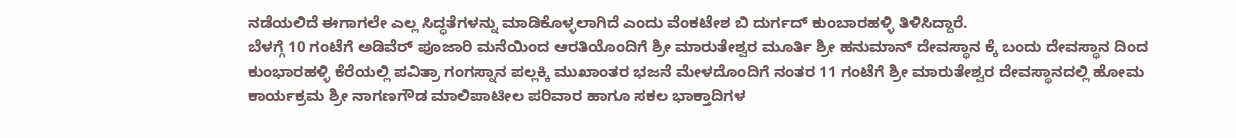ನಡೆಯಲಿದೆ ಈಗಾಗಲೇ ಎಲ್ಲ ಸಿದ್ಧತೆಗಳನ್ನು ಮಾಡಿಕೊಳ್ಳಲಾಗಿದೆ ಎಂದು ವೆಂಕಟೇಶ ಬಿ ದುರ್ಗದ್ ಕುಂಬಾರಹಳ್ಳಿ ತಿಳಿಸಿದ್ದಾರೆ.
ಬೆಳಗ್ಗೆ 10 ಗಂಟೆಗೆ ಅಡಿವೆರ್ ಪೂಜಾರಿ ಮನೆಯಿಂದ ಆರತಿಯೊಂದಿಗೆ ಶ್ರೀ ಮಾರುತೇಶ್ವರ ಮೂರ್ತಿ ಶ್ರೀ ಹನುಮಾನ್ ದೇವಸ್ಥಾನ ಕ್ಕೆ ಬಂದು ದೇವಸ್ಥಾನ ದಿಂದ ಕುಂಭಾರಹಳ್ಳಿ ಕೆರೆಯಲ್ಲಿ ಪವಿತ್ರಾ ಗಂಗಸ್ನಾನ ಪಲ್ಲಕ್ಕಿ ಮುಖಾಂತರ ಭಜನೆ ಮೇಳದೊಂದಿಗೆ ನಂತರ 11 ಗಂಟೆಗೆ ಶ್ರೀ ಮಾರುತೇಶ್ವರ ದೇವಸ್ಥಾನದಲ್ಲಿ ಹೋಮ ಕಾರ್ಯಕ್ರಮ ಶ್ರೀ ನಾಗಣಗೌಡ ಮಾಲಿಪಾಟೀಲ ಪರಿವಾರ ಹಾಗೂ ಸಕಲ ಭಾಕ್ತಾದಿಗಳ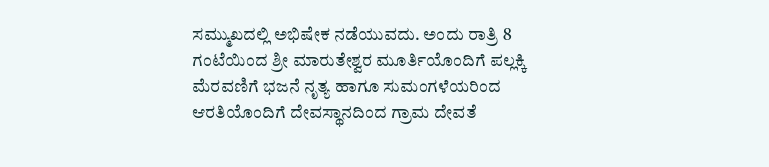ಸಮ್ಮುಖದಲ್ಲಿ ಅಭಿಷೇಕ ನಡೆಯುವದು. ಅಂದು ರಾತ್ರಿ 8 ಗಂಟೆಯಿಂದ ಶ್ರೀ ಮಾರುತೇಶ್ವರ ಮೂರ್ತಿಯೊಂದಿಗೆ ಪಲ್ಲಕ್ಕಿ ಮೆರವಣಿಗೆ ಭಜನೆ ನೃತ್ಯ ಹಾಗೂ ಸುಮಂಗಳೆಯರಿಂದ ಆರತಿಯೊಂದಿಗೆ ದೇವಸ್ಥಾನದಿಂದ ಗ್ರಾಮ ದೇವತೆ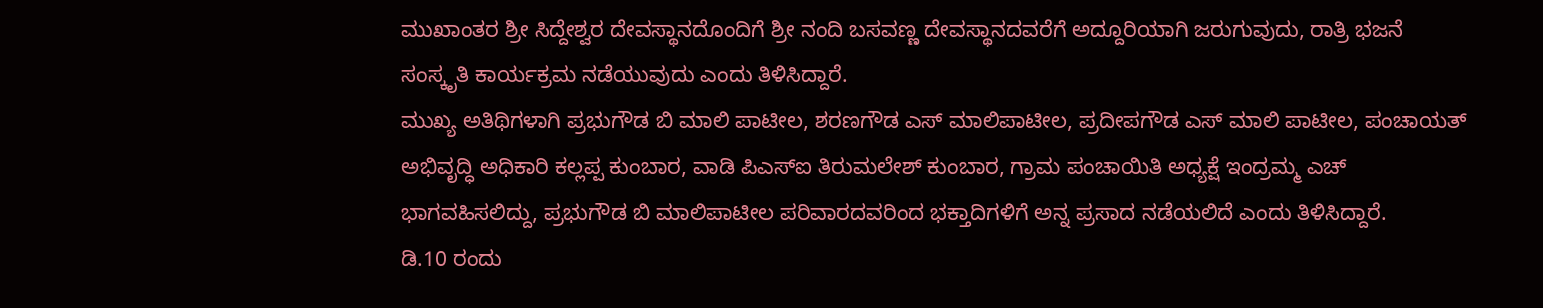ಮುಖಾಂತರ ಶ್ರೀ ಸಿದ್ದೇಶ್ವರ ದೇವಸ್ಥಾನದೊಂದಿಗೆ ಶ್ರೀ ನಂದಿ ಬಸವಣ್ಣ ದೇವಸ್ಥಾನದವರೆಗೆ ಅದ್ದೂರಿಯಾಗಿ ಜರುಗುವುದು, ರಾತ್ರಿ ಭಜನೆ ಸಂಸ್ಕೃತಿ ಕಾರ್ಯಕ್ರಮ ನಡೆಯುವುದು ಎಂದು ತಿಳಿಸಿದ್ದಾರೆ.
ಮುಖ್ಯ ಅತಿಥಿಗಳಾಗಿ ಪ್ರಭುಗೌಡ ಬಿ ಮಾಲಿ ಪಾಟೀಲ, ಶರಣಗೌಡ ಎಸ್ ಮಾಲಿಪಾಟೀಲ, ಪ್ರದೀಪಗೌಡ ಎಸ್ ಮಾಲಿ ಪಾಟೀಲ, ಪಂಚಾಯತ್ ಅಭಿವೃದ್ಧಿ ಅಧಿಕಾರಿ ಕಲ್ಲಪ್ಪ ಕುಂಬಾರ, ವಾಡಿ ಪಿಎಸ್ಐ ತಿರುಮಲೇಶ್ ಕುಂಬಾರ, ಗ್ರಾಮ ಪಂಚಾಯಿತಿ ಅಧ್ಯಕ್ಷೆ ಇಂದ್ರಮ್ಮ ಎಚ್ ಭಾಗವಹಿಸಲಿದ್ದು, ಪ್ರಭುಗೌಡ ಬಿ ಮಾಲಿಪಾಟೀಲ ಪರಿವಾರದವರಿಂದ ಭಕ್ತಾದಿಗಳಿಗೆ ಅನ್ನ ಪ್ರಸಾದ ನಡೆಯಲಿದೆ ಎಂದು ತಿಳಿಸಿದ್ದಾರೆ.
ಡಿ.10 ರಂದು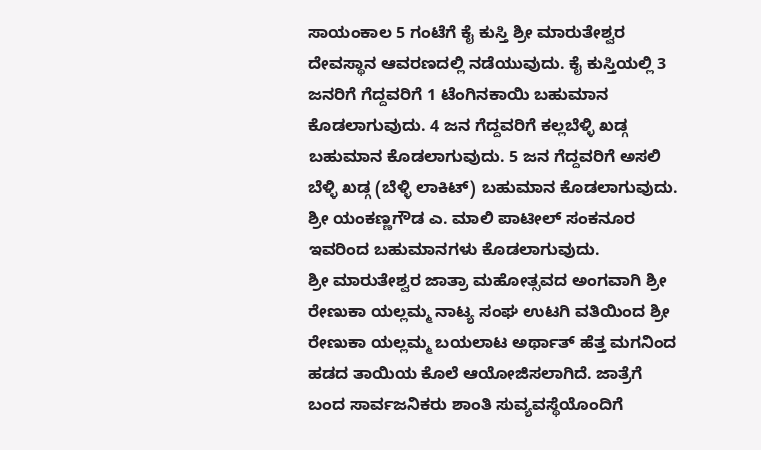ಸಾಯಂಕಾಲ 5 ಗಂಟೆಗೆ ಕೈ ಕುಸ್ತಿ ಶ್ರೀ ಮಾರುತೇಶ್ವರ ದೇವಸ್ಥಾನ ಆವರಣದಲ್ಲಿ ನಡೆಯುವುದು. ಕೈ ಕುಸ್ತಿಯಲ್ಲಿ 3 ಜನರಿಗೆ ಗೆದ್ದವರಿಗೆ 1 ಟೆಂಗಿನಕಾಯಿ ಬಹುಮಾನ ಕೊಡಲಾಗುವುದು. 4 ಜನ ಗೆದ್ದವರಿಗೆ ಕಲ್ಲಬೆಳ್ಳಿ ಖಡ್ಗ ಬಹುಮಾನ ಕೊಡಲಾಗುವುದು. 5 ಜನ ಗೆದ್ದವರಿಗೆ ಅಸಲಿ ಬೆಳ್ಳಿ ಖಡ್ಗ (ಬೆಳ್ಳಿ ಲಾಕಿಟ್) ಬಹುಮಾನ ಕೊಡಲಾಗುವುದು. ಶ್ರೀ ಯಂಕಣ್ಣಗೌಡ ಎ. ಮಾಲಿ ಪಾಟೀಲ್ ಸಂಕನೂರ ಇವರಿಂದ ಬಹುಮಾನಗಳು ಕೊಡಲಾಗುವುದು.
ಶ್ರೀ ಮಾರುತೇಶ್ವರ ಜಾತ್ರಾ ಮಹೋತ್ಸವದ ಅಂಗವಾಗಿ ಶ್ರೀ ರೇಣುಕಾ ಯಲ್ಲಮ್ಮ ನಾಟ್ಯ ಸಂಘ ಉಟಗಿ ವತಿಯಿಂದ ಶ್ರೀ ರೇಣುಕಾ ಯಲ್ಲಮ್ಮ ಬಯಲಾಟ ಅರ್ಥಾತ್ ಹೆತ್ತ ಮಗನಿಂದ ಹಡದ ತಾಯಿಯ ಕೊಲೆ ಆಯೋಜಿಸಲಾಗಿದೆ. ಜಾತ್ರೆಗೆ ಬಂದ ಸಾರ್ವಜನಿಕರು ಶಾಂತಿ ಸುವ್ಯವಸ್ಥೆಯೊಂದಿಗೆ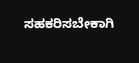ಸಹಕರಿಸಬೇಕಾಗಿ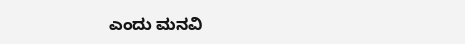ಎಂದು ಮನವಿ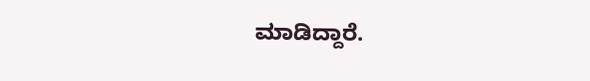ಮಾಡಿದ್ದಾರೆ.